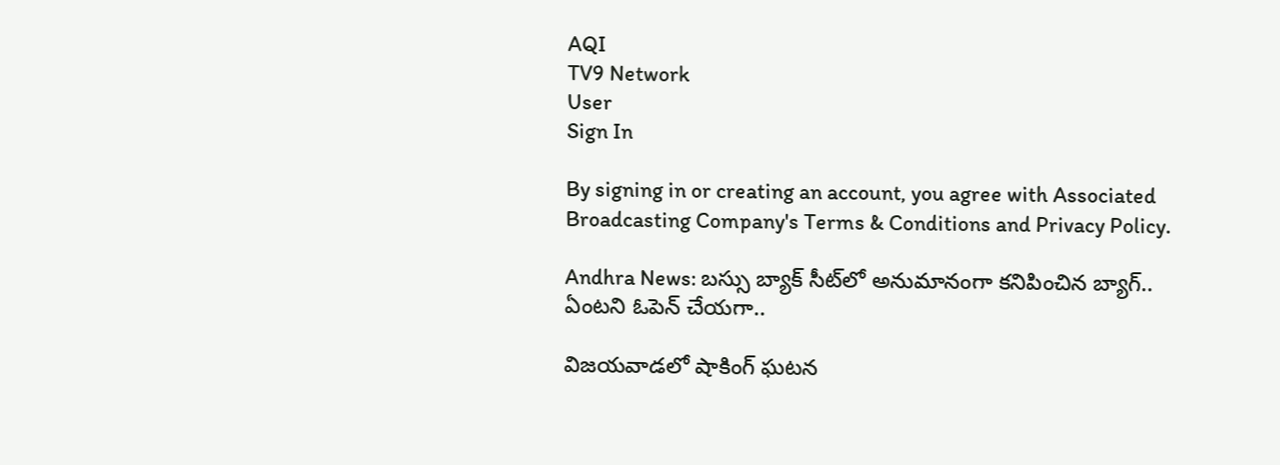AQI
TV9 Network
User
Sign In

By signing in or creating an account, you agree with Associated Broadcasting Company's Terms & Conditions and Privacy Policy.

Andhra News: బస్సు బ్యాక్‌ సీట్‌లో అనుమానంగా కనిపించిన బ్యాగ్.. ఏంటని ఓపెన్ చేయగా..

విజయవాడలో షాకింగ్ ఘటన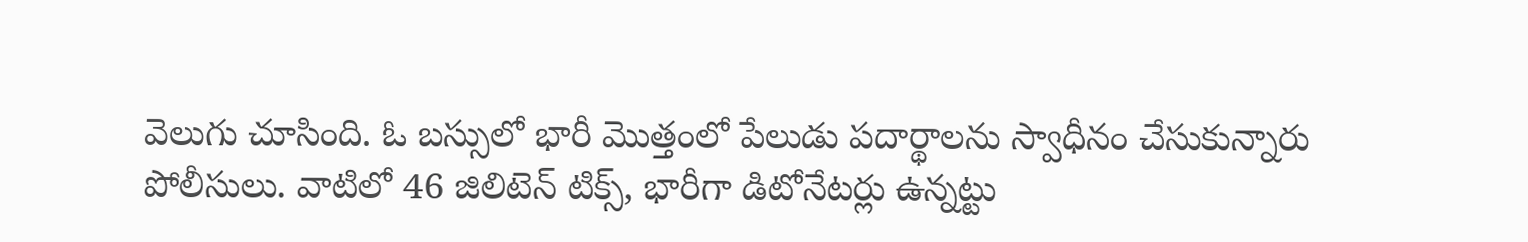వెలుగు చూసింది. ఓ బస్సులో భారీ మొత్తంలో పేలుడు పదార్థాలను స్వాధీనం చేసుకున్నారు పోలీసులు. వాటిలో 46 జిలిటెన్ టిక్స్, భారీగా డిటోనేటర్లు ఉన్నట్టు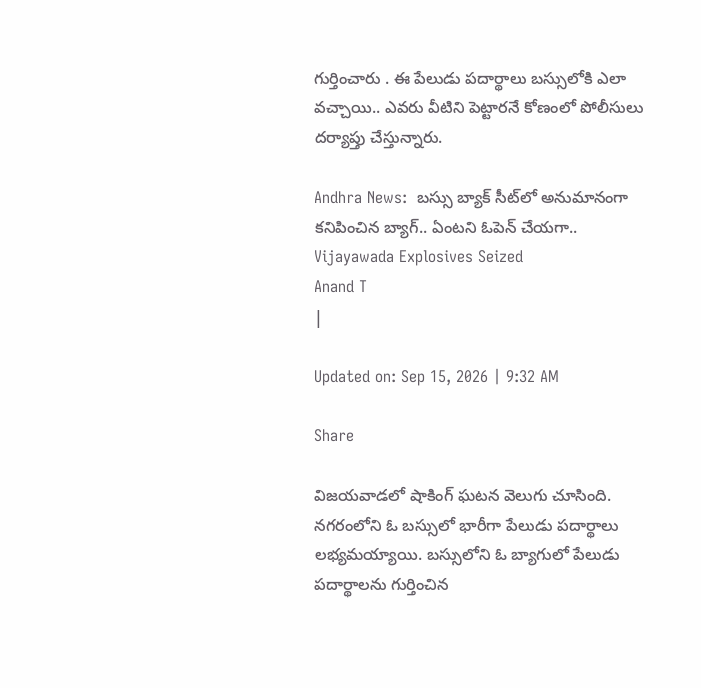గుర్తించారు . ఈ పేలుడు పదార్థాలు బస్సులోకి ఎలా వచ్చాయి.. ఎవరు వీటిని పెట్టారనే కోణంలో పోలీసులు దర్యాప్తు చేస్తున్నారు.

Andhra News:  బస్సు బ్యాక్‌ సీట్‌లో అనుమానంగా కనిపించిన బ్యాగ్.. ఏంటని ఓపెన్ చేయగా..
Vijayawada Explosives Seized
Anand T
|

Updated on: Sep 15, 2026 | 9:32 AM

Share

విజయవాడలో షాకింగ్ ఘటన వెలుగు చూసింది. నగరంలోని ఓ బస్సులో భారీగా పేలుడు పదార్థాలు లభ్యమయ్యాయి. బస్సులోని ఓ బ్యాగులో పేలుడు పదార్థాలను గుర్తించిన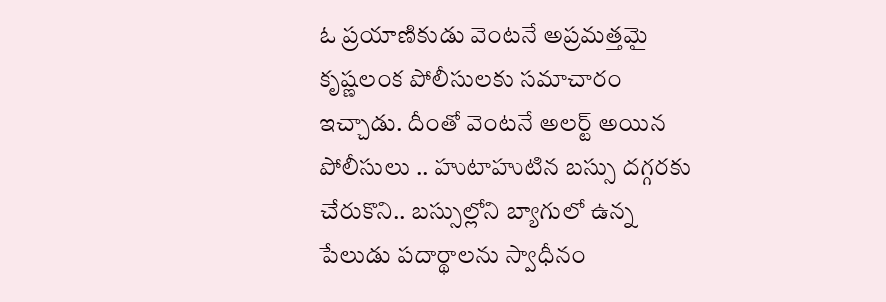ఓ ప్రయాణికుడు వెంటనే అప్రమత్తమై కృష్ణలంక పోలీసులకు సమాచారం ఇచ్చాడు. దీంతో వెంటనే అలర్ట్ అయిన పోలీసులు .. హుటాహుటిన బస్సు దగ్గరకు చేరుకొని.. బస్సుల్లోని బ్యాగులో ఉన్న పేలుడు పదార్థాలను స్వాధీనం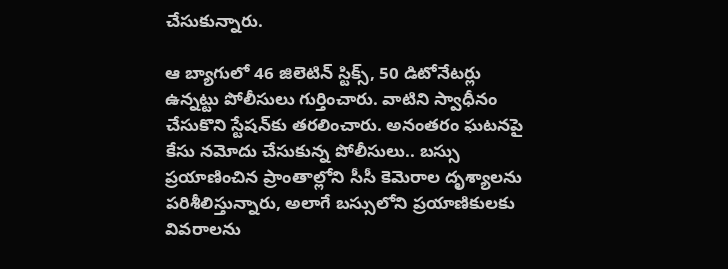చేసుకున్నారు.

ఆ బ్యాగులో 46 జిలెటిన్ స్టిక్స్, 50 డిటోనేటర్లు ఉన్నట్టు పోలీసులు గుర్తించారు. వాటిని స్వాధీనం చేసుకొని స్టేషన్‌కు తరలించారు. అనంతరం ఘటనపై కేసు నమోదు చేసుకున్న పోలీసులు.. బస్సు ప్రయాణించిన ప్రాంతాల్లోని సీసీ కెమెరాల దృశ్యాలను పరిశీలిస్తున్నారు, అలాగే బస్సులోని ప్రయాణికులకు వివరాలను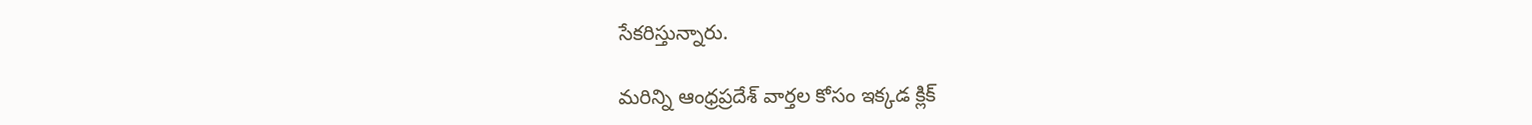సేకరిస్తున్నారు.

మరిన్ని ఆంధ్రప్రదేశ్ వార్తల కోసం ఇక్కడ క్లిక్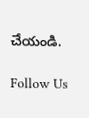చేయండి.

Follow Us